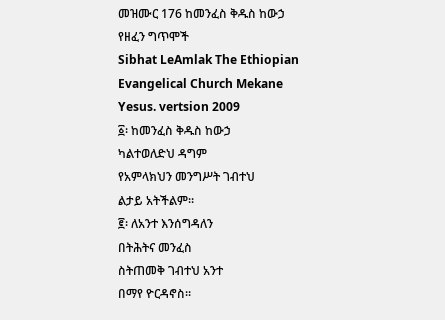መዝሙር 176 ከመንፈስ ቅዱስ ከውኃ የዘፈን ግጥሞች
Sibhat LeAmlak The Ethiopian Evangelical Church Mekane Yesus. vertsion 2009
፩፡ ከመንፈስ ቅዱስ ከውኃ
ካልተወለድህ ዳግም
የአምላክህን መንግሥት ገብተህ
ልታይ አትችልም።
፪፡ ለአንተ እንሰግዳለን
በትሕትና መንፈስ
ስትጠመቅ ገብተህ አንተ
በማየ ዮርዳኖስ።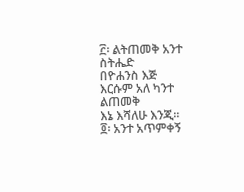፫፡ ልትጠመቅ አንተ ስትሔድ
በዮሐንስ እጅ
እርሱም አለ ካንተ ልጠመቅ
እኔ እሻለሁ እንጂ።
፬፡ አንተ አጥምቀኝ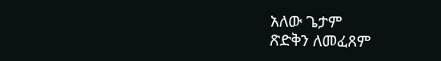አለው ጌታም
ጽድቅን ለመፈጸም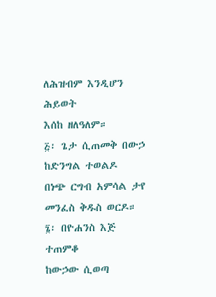ለሕዝብም እንዲሆን ሕይወት
እሰከ ዘለዓለም።
፭፡ ጌታ ሲጠመቅ በውኃ
ከድንግል ተወልዶ
በነጭ ርግብ አምሳል ታየ
መንፈስ ቅዱስ ወርዶ።
፮፡ በዮሐንስ እጅ ተጠምቆ
ከውኃው ሲወጣ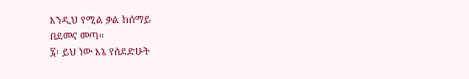እንዲህ የሚል ቃል ከሰማይ
በደመና መጣ።
፯፡ ይህ ነው እኔ የሰደድሁት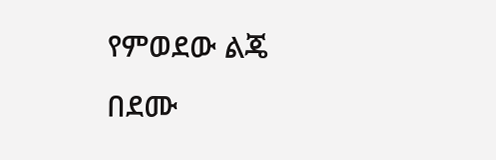የምወደው ልጄ
በደሙ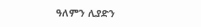ዓለምን ሊያድን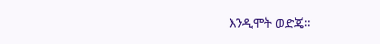እንዲሞት ወድጄ።